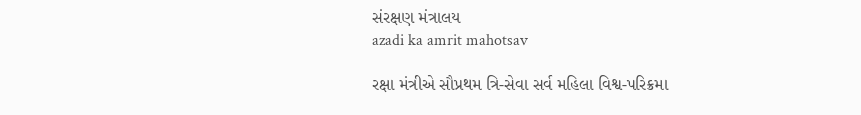સંરક્ષણ મંત્રાલય
azadi ka amrit mahotsav

રક્ષા મંત્રીએ સૌપ્રથમ ત્રિ-સેવા સર્વ મહિલા વિશ્વ-પરિક્રમા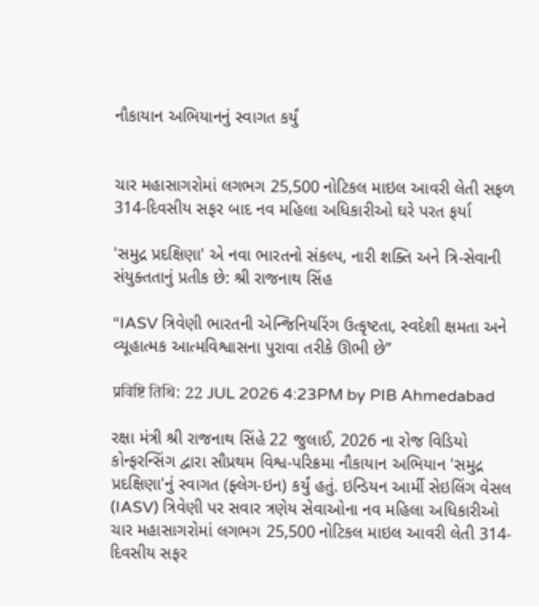નૌકાયાન અભિયાનનું સ્વાગત કર્યું


ચાર મહાસાગરોમાં લગભગ 25,500 નોટિકલ માઇલ આવરી લેતી સફળ 314-દિવસીય સફર બાદ નવ મહિલા અધિકારીઓ ઘરે પરત ફર્યા

'સમુદ્ર પ્રદક્ષિણા' એ નવા ભારતનો સંકલ્પ, નારી શક્તિ અને ત્રિ-સેવાની સંયુક્તતાનું પ્રતીક છે: શ્રી રાજનાથ સિંહ

“IASV ત્રિવેણી ભારતની એન્જિનિયરિંગ ઉત્કૃષ્ટતા, સ્વદેશી ક્ષમતા અને વ્યૂહાત્મક આત્મવિશ્વાસના પુરાવા તરીકે ઊભી છે”

प्रविष्टि तिथि: 22 JUL 2026 4:23PM by PIB Ahmedabad

રક્ષા મંત્રી શ્રી રાજનાથ સિંહે 22 જુલાઈ, 2026 ના રોજ વિડિયો કોન્ફરન્સિંગ દ્વારા સૌપ્રથમ વિશ્વ-પરિક્રમા નૌકાયાન અભિયાન 'સમુદ્ર પ્રદક્ષિણા'નું સ્વાગત (ફ્લેગ-ઇન) કર્યું હતું. ઇન્ડિયન આર્મી સેઇલિંગ વેસલ (IASV) ત્રિવેણી પર સવાર ત્રણેય સેવાઓના નવ મહિલા અધિકારીઓ ચાર મહાસાગરોમાં લગભગ 25,500 નોટિકલ માઇલ આવરી લેતી 314-દિવસીય સફર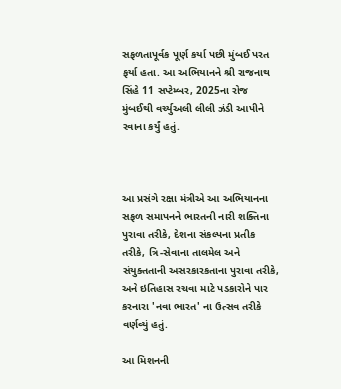સફળતાપૂર્વક પૂર્ણ કર્યા પછી મુંબઈ પરત ફર્યા હતા. આ અભિયાનને શ્રી રાજનાથ સિંહે 11 સપ્ટેમ્બર, 2025ના રોજ મુંબઈથી વર્ચ્યુઅલી લીલી ઝંડી આપીને રવાના કર્યું હતું.



આ પ્રસંગે રક્ષા મંત્રીએ આ અભિયાનના સફળ સમાપનને ભારતની નારી શક્તિના પુરાવા તરીકે, દેશના સંકલ્પના પ્રતીક તરીકે, ત્રિ-સેવાના તાલમેલ અને સંયુક્તતાની અસરકારકતાના પુરાવા તરીકે, અને ઇતિહાસ રચવા માટે પડકારોને પાર કરનારા 'નવા ભારત' ના ઉત્સવ તરીકે વર્ણવ્યું હતું.

આ મિશનની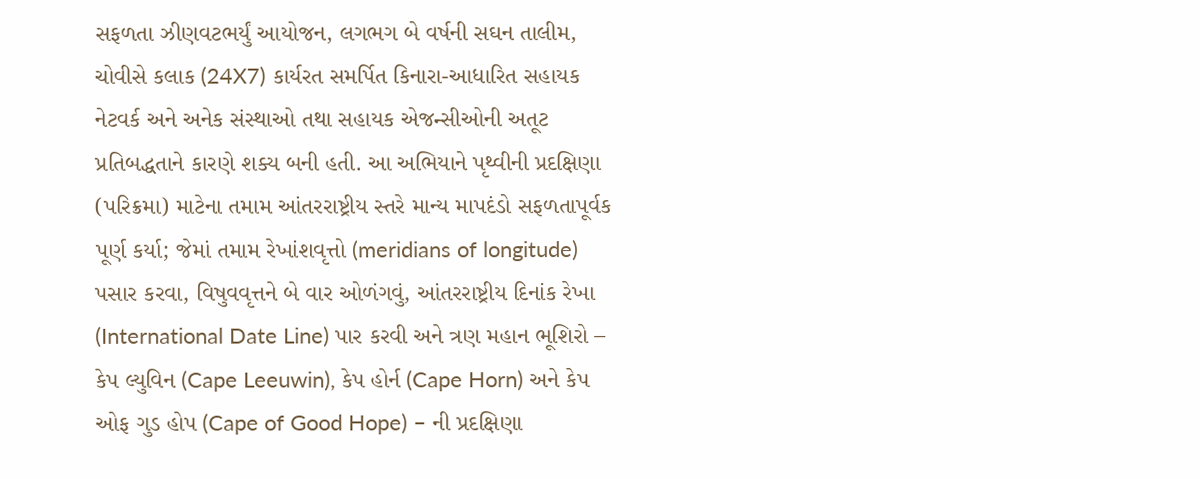સફળતા ઝીણવટભર્યું આયોજન, લગભગ બે વર્ષની સઘન તાલીમ, ચોવીસે કલાક (24X7) કાર્યરત સમર્પિત કિનારા-આધારિત સહાયક નેટવર્ક અને અનેક સંસ્થાઓ તથા સહાયક એજન્સીઓની અતૂટ પ્રતિબદ્ધતાને કારણે શક્ય બની હતી. આ અભિયાને પૃથ્વીની પ્રદક્ષિણા (પરિક્રમા) માટેના તમામ આંતરરાષ્ટ્રીય સ્તરે માન્ય માપદંડો સફળતાપૂર્વક પૂર્ણ કર્યા; જેમાં તમામ રેખાંશવૃત્તો (meridians of longitude) પસાર કરવા, વિષુવવૃત્તને બે વાર ઓળંગવું, આંતરરાષ્ટ્રીય દિનાંક રેખા (International Date Line) પાર કરવી અને ત્રણ મહાન ભૂશિરો – કેપ લ્યુવિન (Cape Leeuwin), કેપ હોર્ન (Cape Horn) અને કેપ ઓફ ગુડ હોપ (Cape of Good Hope) – ની પ્રદક્ષિણા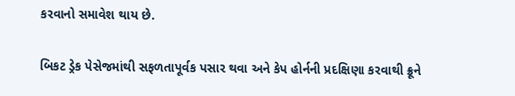કરવાનો સમાવેશ થાય છે.

બિકટ ડ્રેક પેસેજમાંથી સફળતાપૂર્વક પસાર થવા અને કેપ હોર્નની પ્રદક્ષિણા કરવાથી ક્રૂને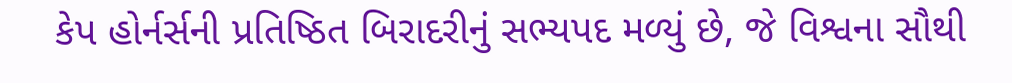કેપ હોર્નર્સની પ્રતિષ્ઠિત બિરાદરીનું સભ્યપદ મળ્યું છે, જે વિશ્વના સૌથી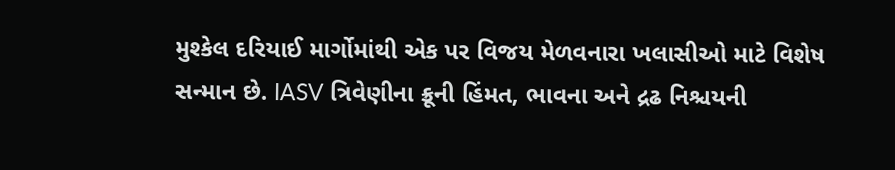મુશ્કેલ દરિયાઈ માર્ગોમાંથી એક પર વિજય મેળવનારા ખલાસીઓ માટે વિશેષ સન્માન છે. IASV ત્રિવેણીના ક્રૂની હિંમત, ભાવના અને દ્રઢ નિશ્ચયની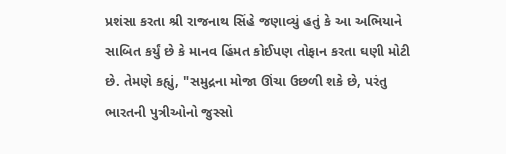પ્રશંસા કરતા શ્રી રાજનાથ સિંહે જણાવ્યું હતું કે આ અભિયાને સાબિત કર્યું છે કે માનવ હિંમત કોઈપણ તોફાન કરતા ઘણી મોટી છે. તેમણે કહ્યું, "સમુદ્રના મોજા ઊંચા ઉછળી શકે છે, પરંતુ ભારતની પુત્રીઓનો જુસ્સો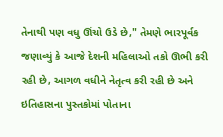તેનાથી પણ વધુ ઊંચો ઉડે છે," તેમણે ભારપૂર્વક જણાવ્યું કે આજે દેશની મહિલાઓ તકો ઊભી કરી રહી છે, આગળ વધીને નેતૃત્વ કરી રહી છે અને ઇતિહાસના પુસ્તકોમાં પોતાના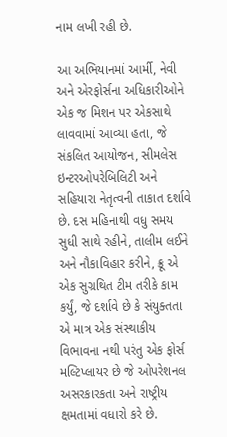નામ લખી રહી છે.

આ અભિયાનમાં આર્મી, નેવી અને એરફોર્સના અધિકારીઓને એક જ મિશન પર એકસાથે લાવવામાં આવ્યા હતા, જે સંકલિત આયોજન, સીમલેસ ઇન્ટરઓપરેબિલિટી અને સહિયારા નેતૃત્વની તાકાત દર્શાવે છે. દસ મહિનાથી વધુ સમય સુધી સાથે રહીને, તાલીમ લઈને અને નૌકાવિહાર કરીને, ક્રૂ એ એક સુગ્રથિત ટીમ તરીકે કામ કર્યું, જે દર્શાવે છે કે સંયુક્તતા એ માત્ર એક સંસ્થાકીય વિભાવના નથી પરંતુ એક ફોર્સ મલ્ટિપ્લાયર છે જે ઓપરેશનલ અસરકારકતા અને રાષ્ટ્રીય ક્ષમતામાં વધારો કરે છે.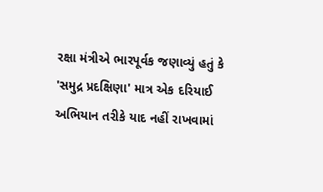રક્ષા મંત્રીએ ભારપૂર્વક જણાવ્યું હતું કે 'સમુદ્ર પ્રદક્ષિણા' માત્ર એક દરિયાઈ અભિયાન તરીકે યાદ નહીં રાખવામાં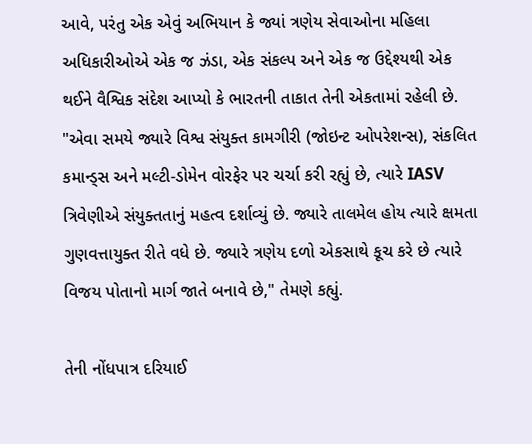આવે, પરંતુ એક એવું અભિયાન કે જ્યાં ત્રણેય સેવાઓના મહિલા અધિકારીઓએ એક જ ઝંડા, એક સંકલ્પ અને એક જ ઉદ્દેશ્યથી એક થઈને વૈશ્વિક સંદેશ આપ્યો કે ભારતની તાકાત તેની એકતામાં રહેલી છે. "એવા સમયે જ્યારે વિશ્વ સંયુક્ત કામગીરી (જોઇન્ટ ઓપરેશન્સ), સંકલિત કમાન્ડ્સ અને મલ્ટી-ડોમેન વોરફેર પર ચર્ચા કરી રહ્યું છે, ત્યારે IASV ત્રિવેણીએ સંયુક્તતાનું મહત્વ દર્શાવ્યું છે. જ્યારે તાલમેલ હોય ત્યારે ક્ષમતા ગુણવત્તાયુક્ત રીતે વધે છે. જ્યારે ત્રણેય દળો એકસાથે કૂચ કરે છે ત્યારે વિજય પોતાનો માર્ગ જાતે બનાવે છે," તેમણે કહ્યું.

તેની નોંધપાત્ર દરિયાઈ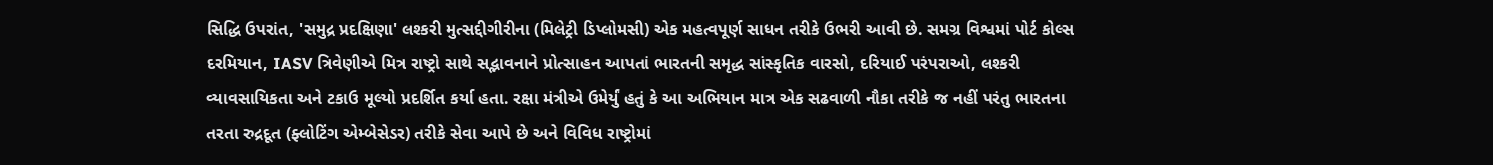સિદ્ધિ ઉપરાંત, 'સમુદ્ર પ્રદક્ષિણા' લશ્કરી મુત્સદ્દીગીરીના (મિલેટ્રી ડિપ્લોમસી) એક મહત્વપૂર્ણ સાધન તરીકે ઉભરી આવી છે. સમગ્ર વિશ્વમાં પોર્ટ કોલ્સ દરમિયાન, IASV ત્રિવેણીએ મિત્ર રાષ્ટ્રો સાથે સદ્ભાવનાને પ્રોત્સાહન આપતાં ભારતની સમૃદ્ધ સાંસ્કૃતિક વારસો, દરિયાઈ પરંપરાઓ, લશ્કરી વ્યાવસાયિકતા અને ટકાઉ મૂલ્યો પ્રદર્શિત કર્યા હતા. રક્ષા મંત્રીએ ઉમેર્યું હતું કે આ અભિયાન માત્ર એક સઢવાળી નૌકા તરીકે જ નહીં પરંતુ ભારતના તરતા રુદ્રદૂત (ફ્લોટિંગ એમ્બેસેડર) તરીકે સેવા આપે છે અને વિવિધ રાષ્ટ્રોમાં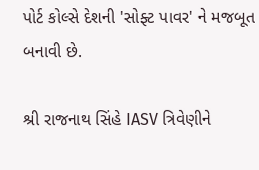પોર્ટ કોલ્સે દેશની 'સોફ્ટ પાવર' ને મજબૂત બનાવી છે.

શ્રી રાજનાથ સિંહે IASV ત્રિવેણીને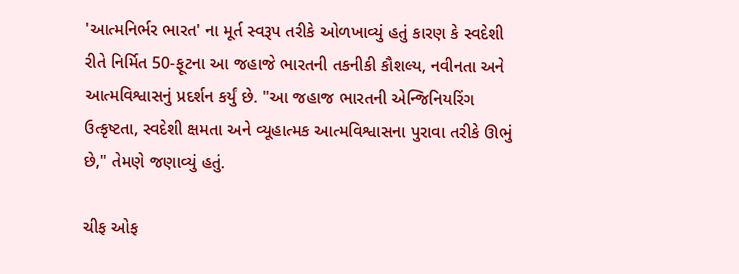'આત્મનિર્ભર ભારત' ના મૂર્ત સ્વરૂપ તરીકે ઓળખાવ્યું હતું કારણ કે સ્વદેશી રીતે નિર્મિત 50-ફૂટના આ જહાજે ભારતની તકનીકી કૌશલ્ય, નવીનતા અને આત્મવિશ્વાસનું પ્રદર્શન કર્યું છે. "આ જહાજ ભારતની એન્જિનિયરિંગ ઉત્કૃષ્ટતા, સ્વદેશી ક્ષમતા અને વ્યૂહાત્મક આત્મવિશ્વાસના પુરાવા તરીકે ઊભું છે," તેમણે જણાવ્યું હતું.

ચીફ ઓફ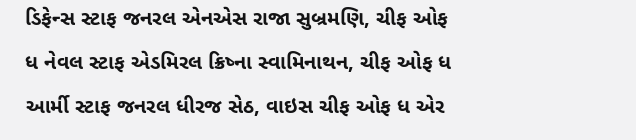ડિફેન્સ સ્ટાફ જનરલ એનએસ રાજા સુબ્રમણિ, ચીફ ઓફ ધ નેવલ સ્ટાફ એડમિરલ ક્રિષ્ના સ્વામિનાથન, ચીફ ઓફ ધ આર્મી સ્ટાફ જનરલ ધીરજ સેઠ, વાઇસ ચીફ ઓફ ધ એર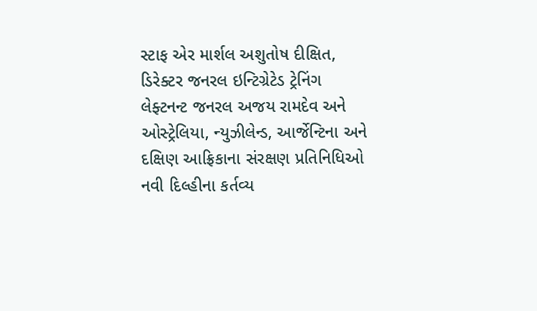સ્ટાફ એર માર્શલ અશુતોષ દીક્ષિત, ડિરેક્ટર જનરલ ઇન્ટિગ્રેટેડ ટ્રેનિંગ લેફ્ટનન્ટ જનરલ અજય રામદેવ અને ઓસ્ટ્રેલિયા, ન્યુઝીલેન્ડ, આર્જેન્ટિના અને દક્ષિણ આફ્રિકાના સંરક્ષણ પ્રતિનિધિઓ નવી દિલ્હીના કર્તવ્ય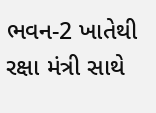ભવન-2 ખાતેથી રક્ષા મંત્રી સાથે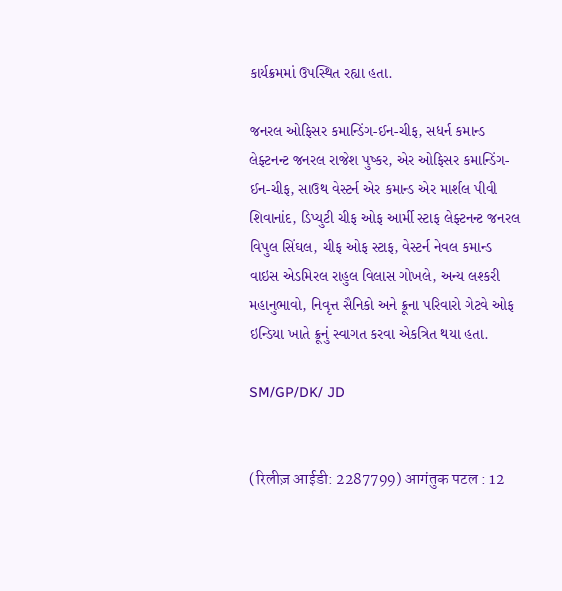કાર્યક્રમમાં ઉપસ્થિત રહ્યા હતા.

જનરલ ઓફિસર કમાન્ડિંગ-ઈન-ચીફ, સધર્ન કમાન્ડ લેફ્ટનન્ટ જનરલ રાજેશ પુષ્કર, એર ઓફિસર કમાન્ડિંગ-ઈન-ચીફ, સાઉથ વેસ્ટર્ન એર કમાન્ડ એર માર્શલ પીવી શિવાનાંદ, ડિપ્યુટી ચીફ ઓફ આર્મી સ્ટાફ લેફ્ટનન્ટ જનરલ વિપુલ સિંઘલ, ચીફ ઓફ સ્ટાફ, વેસ્ટર્ન નેવલ કમાન્ડ વાઇસ એડમિરલ રાહુલ વિલાસ ગોખલે, અન્ય લશ્કરી મહાનુભાવો, નિવૃત્ત સૈનિકો અને ક્રૂના પરિવારો ગેટવે ઓફ ઇન્ડિયા ખાતે ક્રૂનું સ્વાગત કરવા એકત્રિત થયા હતા.

SM/GP/DK/ JD


(रिलीज़ आईडी: 2287799) आगंतुक पटल : 12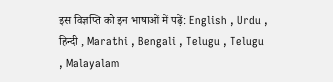इस विज्ञप्ति को इन भाषाओं में पढ़ें: English , Urdu , हिन्दी , Marathi , Bengali , Telugu , Telugu , Malayalam